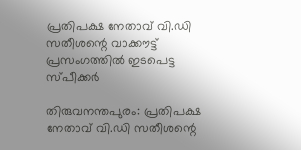പ്രതിപക്ഷ നേതാവ് വി.ഡി സതീശന്റെ വാക്കൗട്ട് പ്രസംഗത്തില്‍ ഇടപെട്ട സ്പീക്കര്‍

തിരുവനന്തപുരം: പ്രതിപക്ഷ നേതാവ് വി.ഡി സതീശന്റെ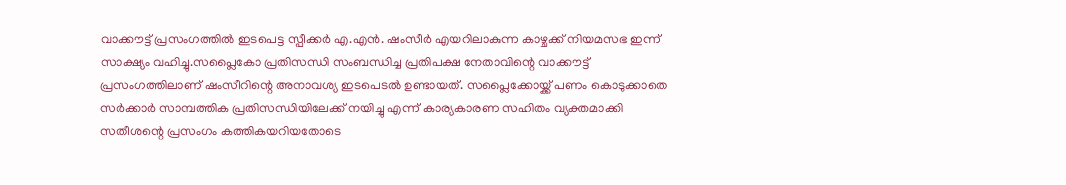വാക്കൗട്ട് പ്രസംഗത്തില്‍ ഇടപെട്ട സ്പീക്കര്‍ എ.എന്‍. ഷംസീര്‍ എയറിലാകുന്ന കാഴ്ചക്ക് നിയമസഭ ഇന്ന് സാക്ഷ്യം വഹിച്ചു.സപ്ലൈകോ പ്രതിസന്ധി സംബന്ധിച്ച പ്രതിപക്ഷ നേതാവിന്റെ വാക്കൗട്ട് പ്രസംഗത്തിലാണ് ഷംസീറിന്റെ അനാവശ്യ ഇടപെടല്‍ ഉണ്ടായത്. സപ്ലൈക്കോയ്ക്ക് പണം കൊടുക്കാതെ സര്‍ക്കാര്‍ സാമ്പത്തിക പ്രതിസന്ധിയിലേക്ക് നയിച്ചു എന്ന് കാര്യകാരണ സഹിതം വ്യക്തമാക്കി സതീശന്റെ പ്രസംഗം കത്തികയറിയതോടെ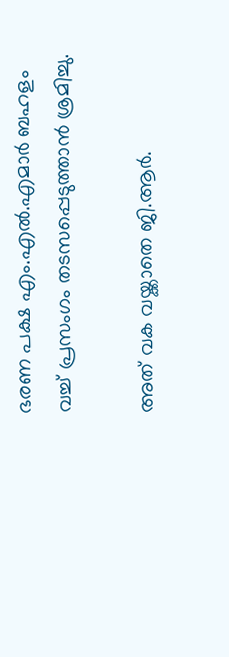ഭരണ പക്ഷ എം.എല്‍.എമാര്‍ ബഹളം വച്ച് പ്രസംഗം തടസപ്പെടുത്താന്‍ ശ്രമിച്ചു.

അത് വക വയ്ക്കാതെ ജി.ആര്‍.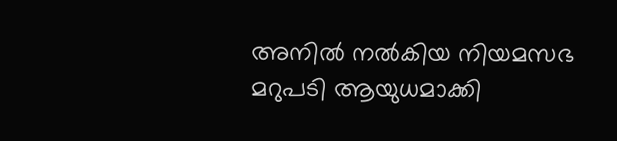അനില്‍ നല്‍കിയ നിയമസഭ മറുപടി ആയുധമാക്കി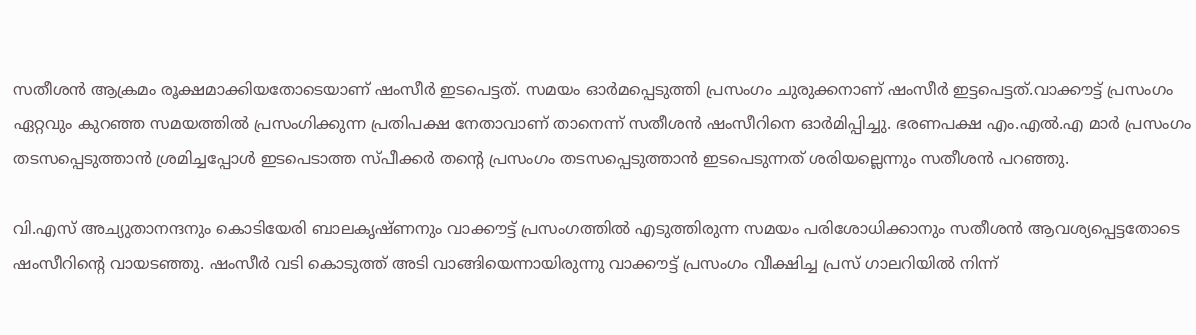സതീശന്‍ ആക്രമം രൂക്ഷമാക്കിയതോടെയാണ് ഷംസീര്‍ ഇടപെട്ടത്. സമയം ഓര്‍മപ്പെടുത്തി പ്രസംഗം ചുരുക്കനാണ് ഷംസീര്‍ ഇട്ടപെട്ടത്.വാക്കൗട്ട് പ്രസംഗം ഏറ്റവും കുറഞ്ഞ സമയത്തില്‍ പ്രസംഗിക്കുന്ന പ്രതിപക്ഷ നേതാവാണ് താനെന്ന് സതീശന്‍ ഷംസീറിനെ ഓര്‍മിപ്പിച്ചു. ഭരണപക്ഷ എം.എല്‍.എ മാര്‍ പ്രസംഗം തടസപ്പെടുത്താന്‍ ശ്രമിച്ചപ്പോള്‍ ഇടപെടാത്ത സ്പീക്കര്‍ തന്റെ പ്രസംഗം തടസപ്പെടുത്താന്‍ ഇടപെടുന്നത് ശരിയല്ലെന്നും സതീശന്‍ പറഞ്ഞു.

വി.എസ് അച്യുതാനന്ദനും കൊടിയേരി ബാലകൃഷ്ണനും വാക്കൗട്ട് പ്രസംഗത്തില്‍ എടുത്തിരുന്ന സമയം പരിശോധിക്കാനും സതീശന്‍ ആവശ്യപ്പെട്ടതോടെ ഷംസീറിന്റെ വായടഞ്ഞു. ഷംസീര്‍ വടി കൊടുത്ത് അടി വാങ്ങിയെന്നായിരുന്നു വാക്കൗട്ട് പ്രസംഗം വീക്ഷിച്ച പ്രസ് ഗാലറിയില്‍ നിന്ന്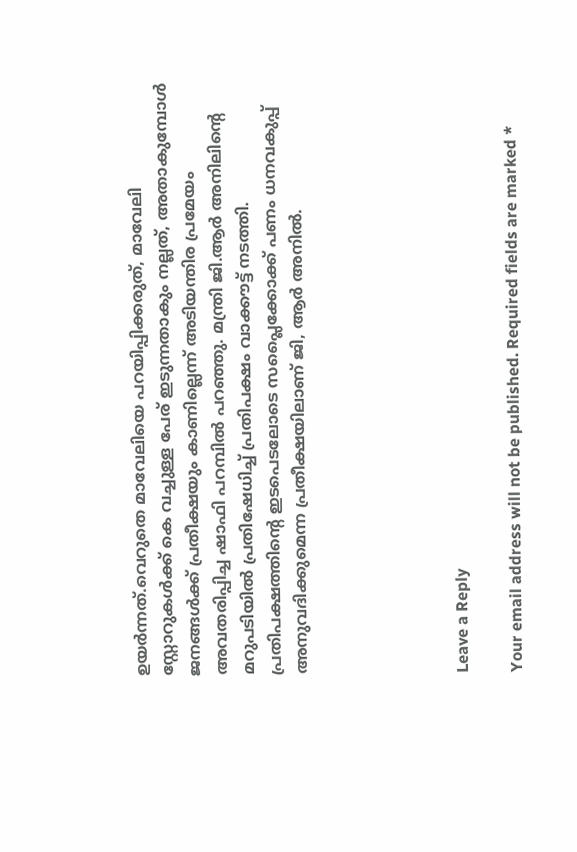ഉയര്‍ന്നത്.വെറുതെ മാവേലിയെ പറയിപ്പിക്കരുത്, മാവേലി സ്റ്റോറുകള്‍ക്ക് കെ വച്ചുള്ള പേര് ഇടുന്നതാകും നല്ലത്, അതാകുമ്പോള്‍ ജനങ്ങള്‍ക്ക് പ്രതീക്ഷയും കാണില്ലെന്ന് അടിയന്തിര പ്രമേയം അവതരിപ്പിച്ച ഷാഫി പറമ്പില്‍ പറഞ്ഞു. മന്ത്രി ജി.ആര്‍ അനിലിന്റെ മറുപടിയില്‍ പ്രതിഷേധിച്ച് പ്രതിപക്ഷം വാക്കൗട്ട് നടത്തി. പ്രതിപക്ഷത്തിന്റെ ഇടപെടലോടെ സപ്ലൈക്കോക്ക് പണം ധനവകുപ്പ് അനുവദിക്കുമെന്ന പ്രതീക്ഷയിലാണ് ജി, ആര്‍ അനില്‍.





Leave a Reply

Your email address will not be published. Required fields are marked *